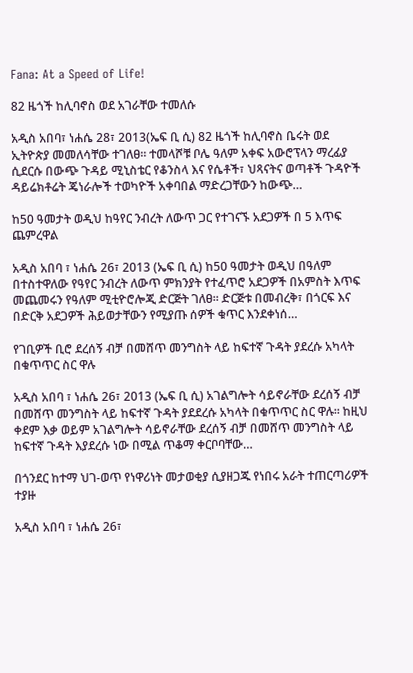Fana: At a Speed of Life!

82 ዜጎች ከሊባኖስ ወደ አገራቸው ተመለሱ

አዲስ አበባ፣ ነሐሴ 28፣ 2013(ኤፍ ቢ ሲ) 82 ዜጎች ከሊባኖስ ቤሩት ወደ ኢትዮጵያ መመለሳቸው ተገለፀ፡፡ ተመላሾቹ ቦሌ ዓለም አቀፍ አውሮፕላን ማረፊያ ሲደርሱ በውጭ ጉዳይ ሚኒስቴር የቆንስላ እና የሴቶች፣ ህጻናትና ወጣቶች ጉዳዮች ዳይሬክቶሬት ጄነራሎች ተወካዮች አቀባበል ማድረጋቸውን ከውጭ…

ከ50 ዓመታት ወዲህ ከዓየር ንብረት ለውጥ ጋር የተገናኙ አደጋዎች በ 5 እጥፍ ጨምረዋል

አዲስ አበባ ፣ ነሐሴ 26፣ 2013 (ኤፍ ቢ ሲ) ከ50 ዓመታት ወዲህ በዓለም በተስተዋለው የዓየር ንብረት ለውጥ ምክንያት የተፈጥሮ አደጋዎች በአምስት እጥፍ መጨመሩን የዓለም ሚቲዮሮሎጂ ድርጅት ገለፀ፡፡ ድርጅቱ በመብረቅ፣ በጎርፍ እና በድርቅ አደጋዎች ሕይወታቸውን የሚያጡ ሰዎች ቁጥር እንደቀነሰ…

የገቢዎች ቢሮ ደረሰኝ ብቻ በመሸጥ መንግስት ላይ ከፍተኛ ጉዳት ያደረሱ አካላት በቁጥጥር ስር ዋሉ

አዲስ አበባ ፣ ነሐሴ 26፣ 2013 (ኤፍ ቢ ሲ) አገልግሎት ሳይኖራቸው ደረሰኝ ብቻ በመሸጥ መንግስት ላይ ከፍተኛ ጉዳት ያደደረሱ አካላት በቁጥጥር ስር ዋሉ፡፡ ከዚህ ቀደም እቃ ወይም አገልግሎት ሳይኖራቸው ደረሰኝ ብቻ በመሸጥ መንግስት ላይ ከፍተኛ ጉዳት እያደረሱ ነው በሚል ጥቆማ ቀርቦባቸው…

በጎንደር ከተማ ህገ-ወጥ የነዋሪነት መታወቂያ ሲያዘጋጁ የነበሩ አራት ተጠርጣሪዎች ተያዙ

አዲስ አበባ ፣ ነሐሴ 26፣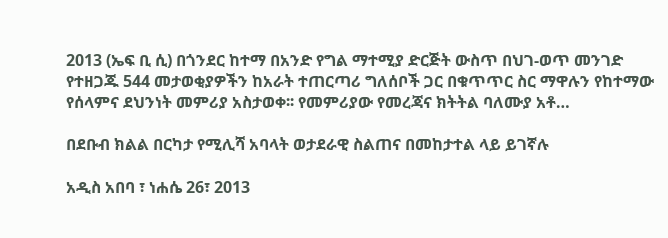2013 (ኤፍ ቢ ሲ) በጎንደር ከተማ በአንድ የግል ማተሚያ ድርጅት ውስጥ በህገ-ወጥ መንገድ የተዘጋጁ 544 መታወቂያዎችን ከአራት ተጠርጣሪ ግለሰቦች ጋር በቁጥጥር ስር ማዋሉን የከተማው የሰላምና ደህንነት መምሪያ አስታወቀ፡፡ የመምሪያው የመረጃና ክትትል ባለሙያ አቶ…

በደቡብ ክልል በርካታ የሚሊሻ አባላት ወታደራዊ ስልጠና በመከታተል ላይ ይገኛሉ

አዲስ አበባ ፣ ነሐሴ 26፣ 2013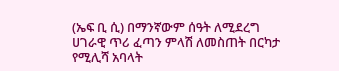(ኤፍ ቢ ሲ) በማንኛውም ሰዓት ለሚደረግ ሀገራዊ ጥሪ ፈጣን ምላሽ ለመስጠት በርካታ የሚሊሻ አባላት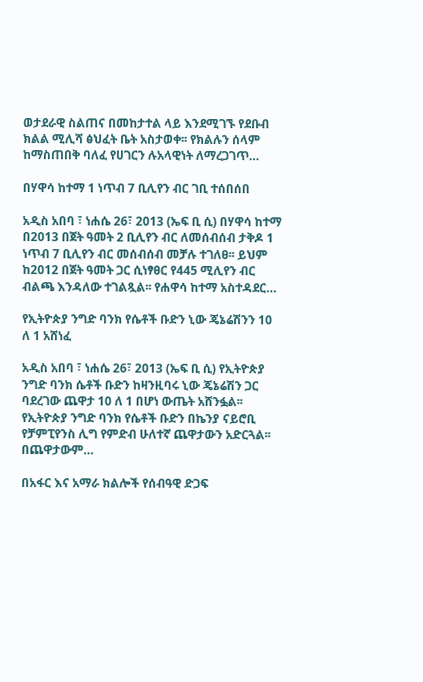ወታደራዊ ስልጠና በመከታተል ላይ እንደሚገኙ የደቡብ ክልል ሚሊሻ ፅህፈት ቤት አስታወቀ፡፡ የክልሉን ሰላም ከማስጠበቅ ባለፈ የሀገርን ሉአላዊነት ለማረጋገጥ…

በሃዋሳ ከተማ 1 ነጥብ 7 ቢሊየን ብር ገቢ ተሰበሰበ

አዲስ አበባ ፣ ነሐሴ 26፣ 2013 (ኤፍ ቢ ሲ) በሃዋሳ ከተማ በ2013 በጀት ዓመት 2 ቢሊየን ብር ለመሰብሰብ ታቅዶ 1 ነጥብ 7 ቢሊየን ብር መሰብሰብ መቻሉ ተገለፀ፡፡ ይህም ከ2012 በጀት ዓመት ጋር ሲነፃፀር የ445 ሚሊየን ብር ብልጫ እንዳለው ተገልጿል፡፡ የሐዋሳ ከተማ አስተዳደር…

የኢትዮጵያ ንግድ ባንክ የሴቶች ቡድን ኒው ጄኔሬሽንን 10 ለ 1 አሸነፈ

አዲስ አበባ ፣ ነሐሴ 26፣ 2013 (ኤፍ ቢ ሲ) የኢትዮጵያ ንግድ ባንክ ሴቶች ቡድን ከዛንዚባሩ ኒው ጄኔሬሽን ጋር ባደረገው ጨዋታ 10 ለ 1 በሆነ ውጤት አሸንፏል፡፡ የኢትዮጵያ ንግድ ባንክ የሴቶች ቡድን በኬንያ ናይሮቢ የቻምፒየንስ ሊግ የምድብ ሁለተኛ ጨዋታውን አድርጓል፡፡ በጨዋታውም…

በአፋር እና አማራ ክልሎች የሰብዓዊ ድጋፍ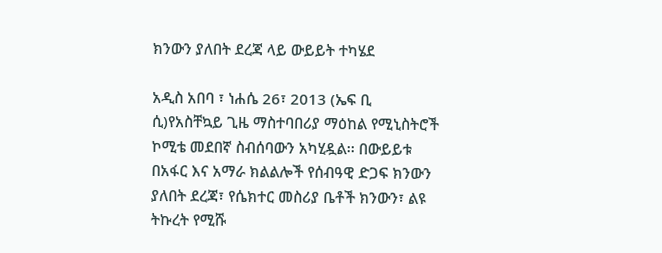ክንውን ያለበት ደረጃ ላይ ውይይት ተካሄደ

አዲስ አበባ ፣ ነሐሴ 26፣ 2013 (ኤፍ ቢ ሲ)የአስቸኳይ ጊዜ ማስተባበሪያ ማዕከል የሚኒስትሮች ኮሚቴ መደበኛ ስብሰባውን አካሂዷል፡፡ በውይይቱ በአፋር እና አማራ ክልልሎች የሰብዓዊ ድጋፍ ክንውን ያለበት ደረጃ፣ የሴክተር መስሪያ ቤቶች ክንውን፣ ልዩ ትኩረት የሚሹ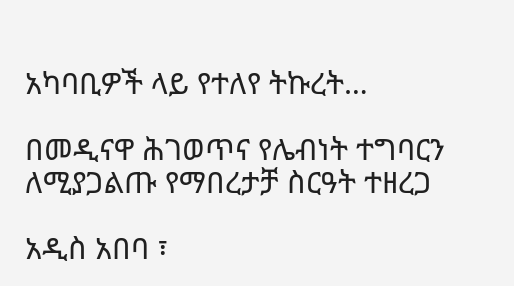አካባቢዎች ላይ የተለየ ትኩረት…

በመዲናዋ ሕገወጥና የሌብነት ተግባርን ለሚያጋልጡ የማበረታቻ ስርዓት ተዘረጋ

አዲስ አበባ ፣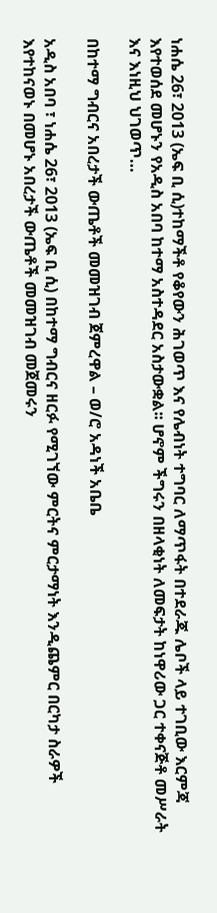ነሐሴ 26፣ 2013 (ኤፍ ቢ ሲ)ተከማችቶ የቆየውን ሕገወጥ እና የሌብነት ተግባር ለማጥፋት በተደራጁ ሌቦች ላይ ተገቢው እርምጃ እየተወሰደ መሆኑን የአዲስ አበባ ከተማ አስተዳደር አስታውቋል፡፡ ሆኖም ችግሩን በዘላቂነት ለመፍታት ከነዋሪው ጋር ተቀናጅቶ መሥራት እና እነዚህ ህገወጥ…

በከተማ ግብርና አበረታች ውጤቶች መመዝገብ ጀምረዋል – ወ/ሮ አዳነች አቤቤ

አዲስ አበባ ፣ ነሐሴ 26፣ 2013 (ኤፍ ቢ ሲ) በከተማ ግብርና ዘርፉ የሚገኘው ምርትና ምርታማነት እንዲጨምር በርካታ ስራዎች እየተከናወኑ በመሆኑ አበረታች ውጤቶች መመዝገብ መጀመሩን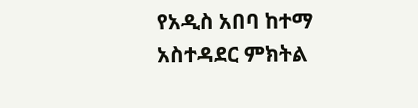የአዲስ አበባ ከተማ አስተዳደር ምክትል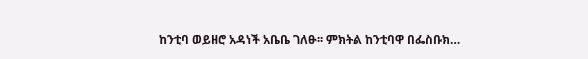ከንቲባ ወይዘሮ አዳነች አቤቤ ገለፁ፡፡ ምክትል ከንቲባዋ በፌስቡክ…